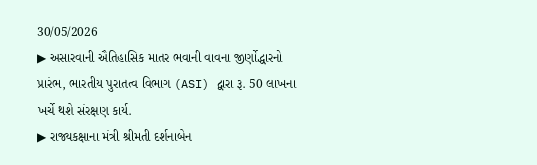30/05/2026
▶ અસારવાની ઐતિહાસિક માતર ભવાની વાવના જીર્ણોદ્ધારનો પ્રારંભ, ભારતીય પુરાતત્વ વિભાગ (ASI) દ્વારા રૂ. 50 લાખના ખર્ચે થશે સંરક્ષણ કાર્ય.
▶ રાજ્યકક્ષાના મંત્રી શ્રીમતી દર્શનાબેન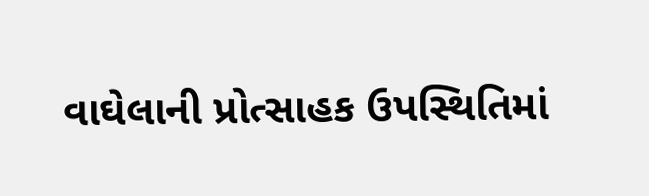વાઘેલાની પ્રોત્સાહક ઉપસ્થિતિમાં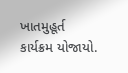ખાતમુહૂર્ત કાર્યક્રમ યોજાયો.